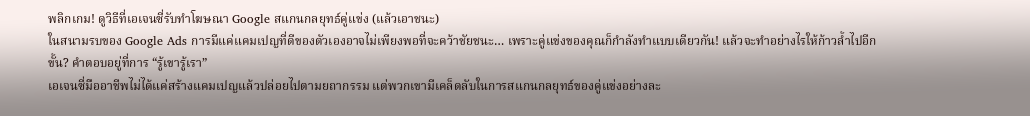พลิกเกม! ดูวิธีที่เอเจนซี่รับทำโฆษณา Google สแกนกลยุทธ์คู่แข่ง (แล้วเอาชนะ)
ในสนามรบของ Google Ads การมีแค่แคมเปญที่ดีของตัวเองอาจไม่เพียงพอที่จะคว้าชัยชนะ… เพราะคู่แข่งของคุณก็กำลังทำแบบเดียวกัน! แล้วจะทำอย่างไรให้ก้าวล้ำไปอีกขั้น? คำตอบอยู่ที่การ “รู้เขารู้เรา”
เอเจนซี่มืออาชีพไม่ได้แค่สร้างแคมเปญแล้วปล่อยไปตามยถากรรม แต่พวกเขามีเคล็ดลับในการสแกนกลยุทธ์ของคู่แข่งอย่างละ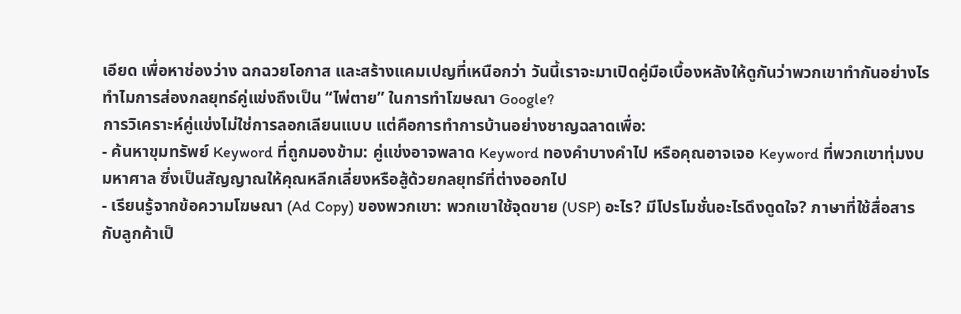เอียด เพื่อหาช่องว่าง ฉกฉวยโอกาส และสร้างแคมเปญที่เหนือกว่า วันนี้เราจะมาเปิดคู่มือเบื้องหลังให้ดูกันว่าพวกเขาทำกันอย่างไร
ทำไมการส่องกลยุทธ์คู่แข่งถึงเป็น “ไพ่ตาย” ในการทำโฆษณา Google?
การวิเคราะห์คู่แข่งไม่ใช่การลอกเลียนแบบ แต่คือการทำการบ้านอย่างชาญฉลาดเพื่อ:
- ค้นหาขุมทรัพย์ Keyword ที่ถูกมองข้าม: คู่แข่งอาจพลาด Keyword ทองคำบางคำไป หรือคุณอาจเจอ Keyword ที่พวกเขาทุ่มงบมหาศาล ซึ่งเป็นสัญญาณให้คุณหลีกเลี่ยงหรือสู้ด้วยกลยุทธ์ที่ต่างออกไป
- เรียนรู้จากข้อความโฆษณา (Ad Copy) ของพวกเขา: พวกเขาใช้จุดขาย (USP) อะไร? มีโปรโมชั่นอะไรดึงดูดใจ? ภาษาที่ใช้สื่อสารกับลูกค้าเป็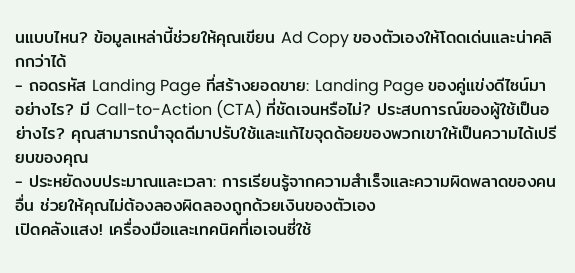นแบบไหน? ข้อมูลเหล่านี้ช่วยให้คุณเขียน Ad Copy ของตัวเองให้โดดเด่นและน่าคลิกกว่าได้
- ถอดรหัส Landing Page ที่สร้างยอดขาย: Landing Page ของคู่แข่งดีไซน์มาอย่างไร? มี Call-to-Action (CTA) ที่ชัดเจนหรือไม่? ประสบการณ์ของผู้ใช้เป็นอย่างไร? คุณสามารถนำจุดดีมาปรับใช้และแก้ไขจุดด้อยของพวกเขาให้เป็นความได้เปรียบของคุณ
- ประหยัดงบประมาณและเวลา: การเรียนรู้จากความสำเร็จและความผิดพลาดของคนอื่น ช่วยให้คุณไม่ต้องลองผิดลองถูกด้วยเงินของตัวเอง
เปิดคลังแสง! เครื่องมือและเทคนิคที่เอเจนซี่ใช้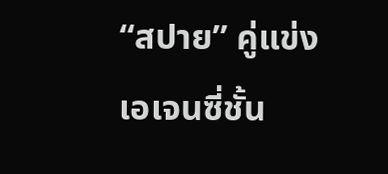“สปาย” คู่แข่ง
เอเจนซี่ชั้น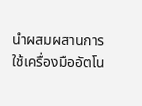นำผสมผสานการใช้เครื่องมืออัตโน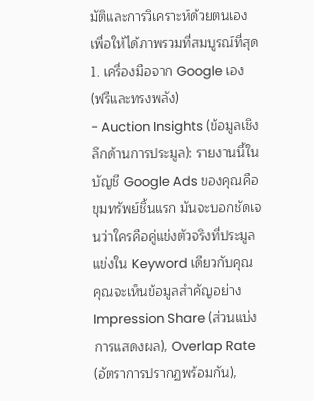มัติและการวิเคราะห์ด้วยตนเอง เพื่อให้ได้ภาพรวมที่สมบูรณ์ที่สุด
1. เครื่องมือจาก Google เอง (ฟรีและทรงพลัง)
- Auction Insights (ข้อมูลเชิงลึกด้านการประมูล): รายงานนี้ในบัญชี Google Ads ของคุณคือขุมทรัพย์ชิ้นแรก มันจะบอกชัดเจนว่าใครคือคู่แข่งตัวจริงที่ประมูลแข่งใน Keyword เดียวกับคุณ คุณจะเห็นข้อมูลสำคัญอย่าง Impression Share (ส่วนแบ่งการแสดงผล), Overlap Rate (อัตราการปรากฏพร้อมกัน),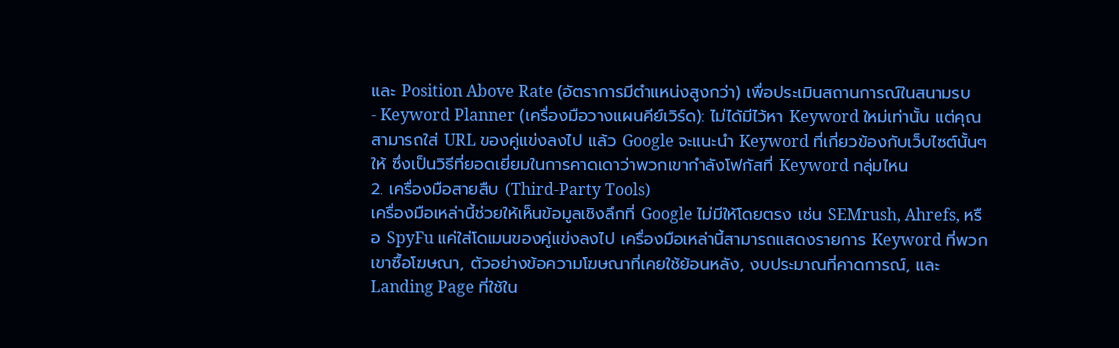และ Position Above Rate (อัตราการมีตำแหน่งสูงกว่า) เพื่อประเมินสถานการณ์ในสนามรบ
- Keyword Planner (เครื่องมือวางแผนคีย์เวิร์ด): ไม่ได้มีไว้หา Keyword ใหม่เท่านั้น แต่คุณสามารถใส่ URL ของคู่แข่งลงไป แล้ว Google จะแนะนำ Keyword ที่เกี่ยวข้องกับเว็บไซต์นั้นๆ ให้ ซึ่งเป็นวิธีที่ยอดเยี่ยมในการคาดเดาว่าพวกเขากำลังโฟกัสที่ Keyword กลุ่มไหน
2. เครื่องมือสายสืบ (Third-Party Tools)
เครื่องมือเหล่านี้ช่วยให้เห็นข้อมูลเชิงลึกที่ Google ไม่มีให้โดยตรง เช่น SEMrush, Ahrefs, หรือ SpyFu แค่ใส่โดเมนของคู่แข่งลงไป เครื่องมือเหล่านี้สามารถแสดงรายการ Keyword ที่พวกเขาซื้อโฆษณา, ตัวอย่างข้อความโฆษณาที่เคยใช้ย้อนหลัง, งบประมาณที่คาดการณ์, และ Landing Page ที่ใช้ใน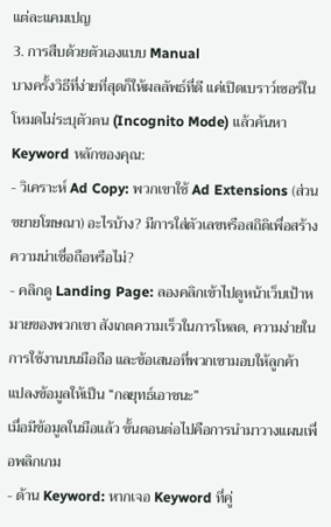แต่ละแคมเปญ
3. การสืบด้วยตัวเองแบบ Manual
บางครั้งวิธีที่ง่ายที่สุดก็ให้ผลลัพธ์ที่ดี แค่เปิดเบราว์เซอร์ในโหมดไม่ระบุตัวตน (Incognito Mode) แล้วค้นหา Keyword หลักของคุณ:
- วิเคราะห์ Ad Copy: พวกเขาใช้ Ad Extensions (ส่วนขยายโฆษณา) อะไรบ้าง? มีการใส่ตัวเลขหรือสถิติเพื่อสร้างความน่าเชื่อถือหรือไม่?
- คลิกดู Landing Page: ลองคลิกเข้าไปดูหน้าเว็บเป้าหมายของพวกเขา สังเกตความเร็วในการโหลด, ความง่ายในการใช้งานบนมือถือ และข้อเสนอที่พวกเขามอบให้ลูกค้า
แปลงข้อมูลให้เป็น “กลยุทธ์เอาชนะ”
เมื่อมีข้อมูลในมือแล้ว ขั้นตอนต่อไปคือการนำมาวางแผนเพื่อพลิกเกม
- ด้าน Keyword: หากเจอ Keyword ที่คู่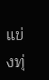แข่งทุ่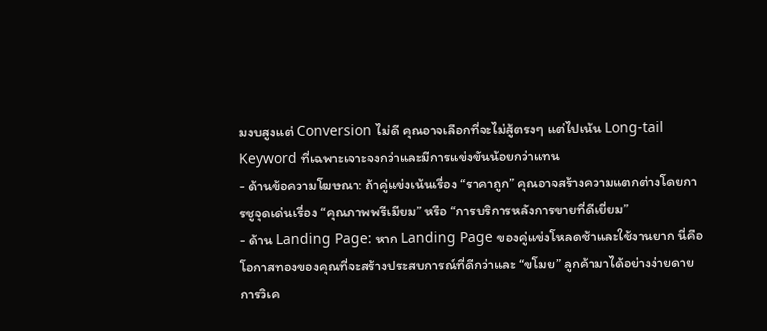มงบสูงแต่ Conversion ไม่ดี คุณอาจเลือกที่จะไม่สู้ตรงๆ แต่ไปเน้น Long-tail Keyword ที่เฉพาะเจาะจงกว่าและมีการแข่งขันน้อยกว่าแทน
- ด้านข้อความโฆษณา: ถ้าคู่แข่งเน้นเรื่อง “ราคาถูก” คุณอาจสร้างความแตกต่างโดยการชูจุดเด่นเรื่อง “คุณภาพพรีเมียม” หรือ “การบริการหลังการขายที่ดีเยี่ยม”
- ด้าน Landing Page: หาก Landing Page ของคู่แข่งโหลดช้าและใช้งานยาก นี่คือโอกาสทองของคุณที่จะสร้างประสบการณ์ที่ดีกว่าและ “ขโมย” ลูกค้ามาได้อย่างง่ายดาย
การวิเค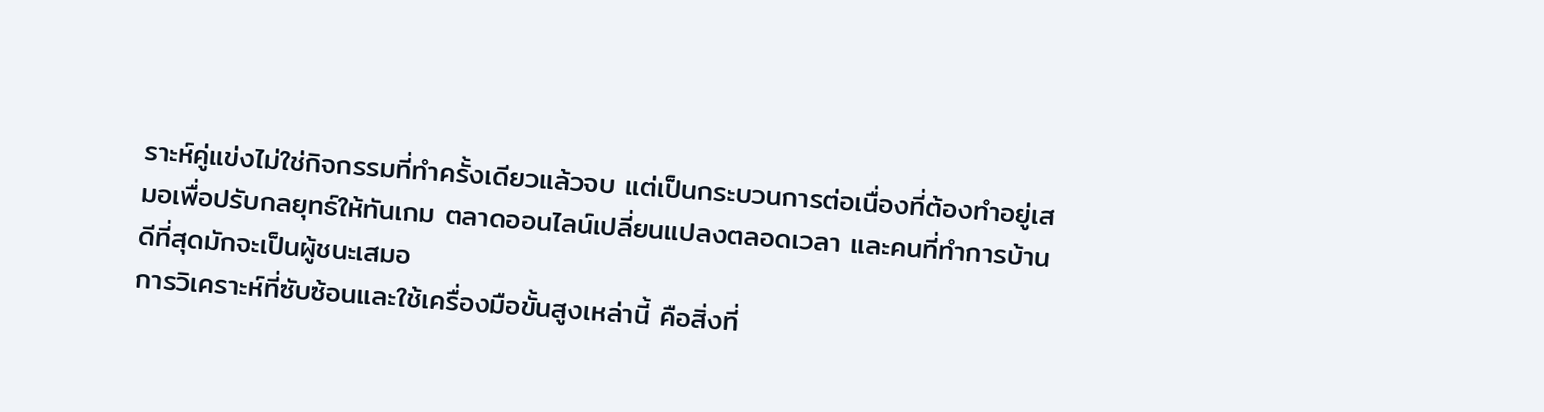ราะห์คู่แข่งไม่ใช่กิจกรรมที่ทำครั้งเดียวแล้วจบ แต่เป็นกระบวนการต่อเนื่องที่ต้องทำอยู่เสมอเพื่อปรับกลยุทธ์ให้ทันเกม ตลาดออนไลน์เปลี่ยนแปลงตลอดเวลา และคนที่ทำการบ้านดีที่สุดมักจะเป็นผู้ชนะเสมอ
การวิเคราะห์ที่ซับซ้อนและใช้เครื่องมือขั้นสูงเหล่านี้ คือสิ่งที่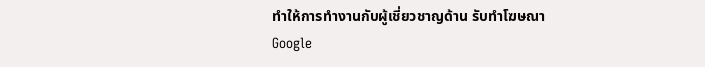ทำให้การทำงานกับผู้เชี่ยวชาญด้าน รับทำโฆษณา Google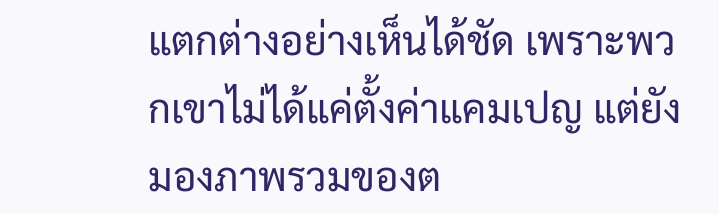แตกต่างอย่างเห็นได้ชัด เพราะพวกเขาไม่ได้แค่ตั้งค่าแคมเปญ แต่ยังมองภาพรวมของต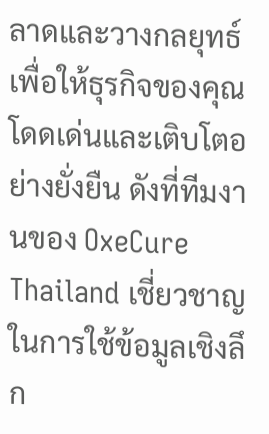ลาดและวางกลยุทธ์เพื่อให้ธุรกิจของคุณโดดเด่นและเติบโตอย่างยั่งยืน ดังที่ทีมงานของ OxeCure Thailand เชี่ยวชาญในการใช้ข้อมูลเชิงลึก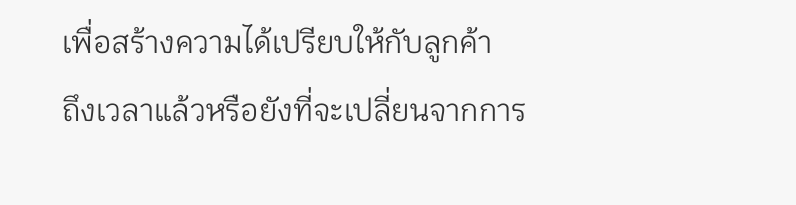เพื่อสร้างความได้เปรียบให้กับลูกค้า
ถึงเวลาแล้วหรือยังที่จะเปลี่ยนจากการ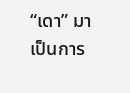“เดา” มาเป็นการ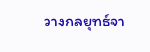วางกลยุทธ์จา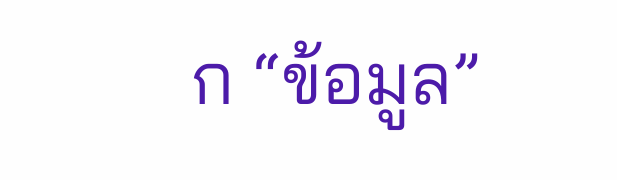ก “ข้อมูล”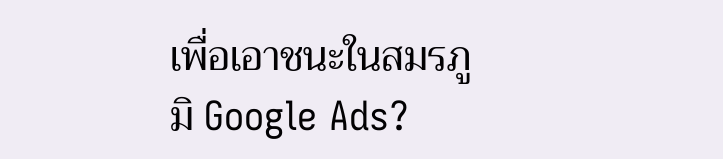เพื่อเอาชนะในสมรภูมิ Google Ads?